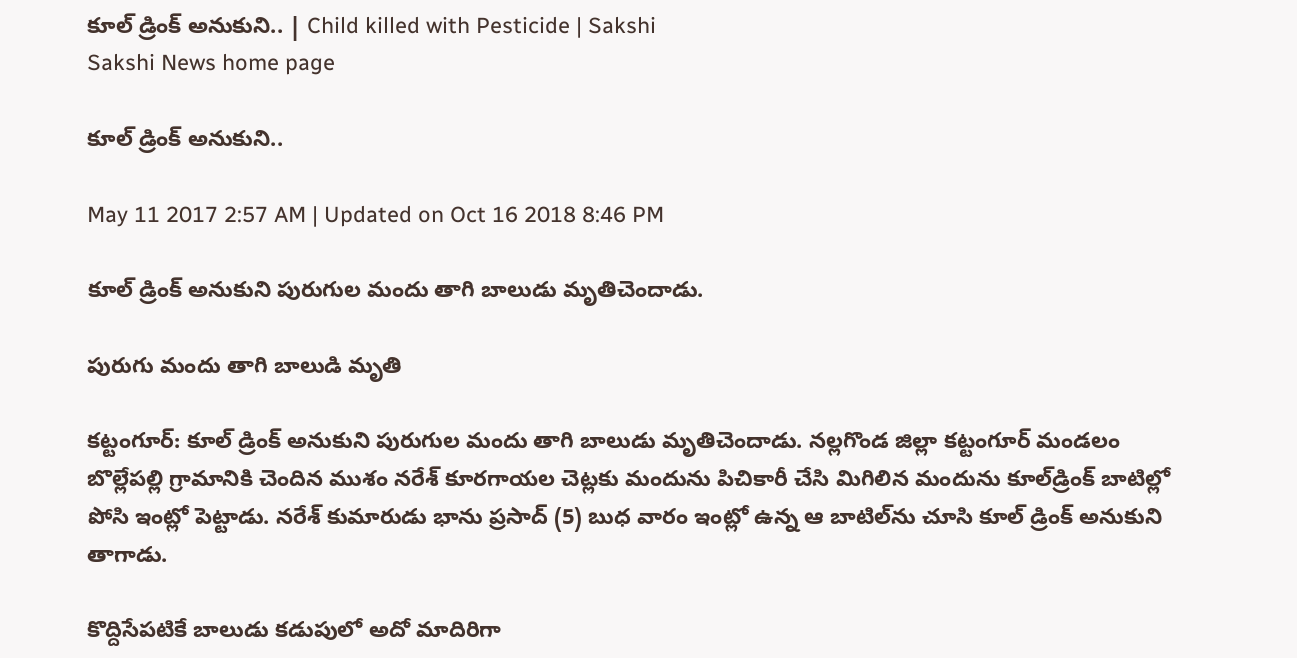కూల్‌ డ్రింక్‌ అనుకుని.. | Child killed with Pesticide | Sakshi
Sakshi News home page

కూల్‌ డ్రింక్‌ అనుకుని..

May 11 2017 2:57 AM | Updated on Oct 16 2018 8:46 PM

కూల్‌ డ్రింక్‌ అనుకుని పురుగుల మందు తాగి బాలుడు మృతిచెందాడు.

పురుగు మందు తాగి బాలుడి మృతి

కట్టంగూర్‌: కూల్‌ డ్రింక్‌ అనుకుని పురుగుల మందు తాగి బాలుడు మృతిచెందాడు. నల్లగొండ జిల్లా కట్టంగూర్‌ మండలం బొల్లేపల్లి గ్రామానికి చెందిన ముశం నరేశ్‌ కూరగాయల చెట్లకు మందును పిచికారీ చేసి మిగిలిన మందును కూల్‌డ్రింక్‌ బాటిల్లో పోసి ఇంట్లో పెట్టాడు. నరేశ్‌ కుమారుడు భాను ప్రసాద్‌ (5) బుధ వారం ఇంట్లో ఉన్న ఆ బాటిల్‌ను చూసి కూల్‌ డ్రింక్‌ అనుకుని తాగాడు.

కొద్దిసేపటికే బాలుడు కడుపులో అదో మాదిరిగా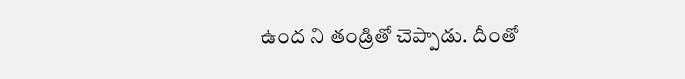ఉంద ని తండ్రితో చెప్పాడు. దీంతో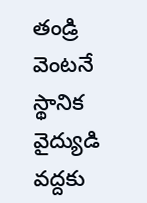తండ్రి వెంటనే స్థానిక వైద్యుడి వద్దకు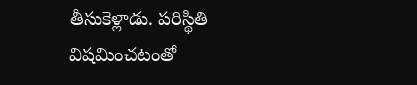తీసుకెళ్లాడు. పరిస్థితి విషమించటంతో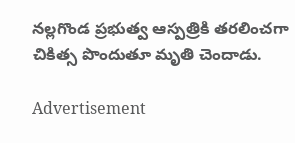నల్లగొండ ప్రభుత్వ ఆస్పత్రికి తరలించగా చికిత్స పొందుతూ మృతి చెందాడు.

Advertisement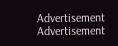Advertisement
Advertisement